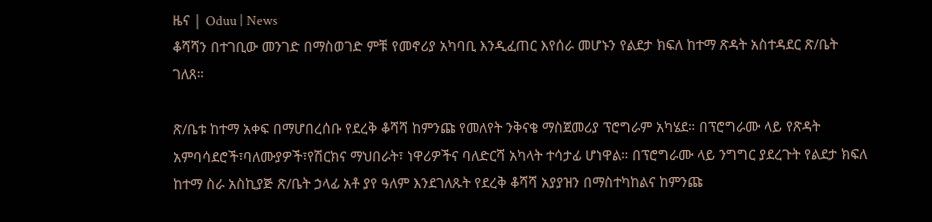ዜና | Oduu | News
ቆሻሻን በተገቢው መንገድ በማስወገድ ምቹ የመኖሪያ አካባቢ እንዲፈጠር እየሰራ መሆኑን የልደታ ክፍለ ከተማ ጽዳት አስተዳደር ጽ/ቤት ገለጸ።

ጽ/ቤቱ ከተማ አቀፍ በማሆበረሰቡ የደረቅ ቆሻሻ ከምንጩ የመለየት ንቅናቄ ማስጀመሪያ ፕሮግራም አካሄደ። በፕሮግራሙ ላይ የጽዳት አምባሳደሮች፣ባለሙያዎች፣የሽርክና ማህበራት፣ ነዋሪዎችና ባለድርሻ አካላት ተሳታፊ ሆነዋል። በፕሮግራሙ ላይ ንግግር ያደረጉት የልደታ ክፍለ ከተማ ስራ አስኪያጅ ጽ/ቤት ኃላፊ አቶ ያየ ዓለም እንደገለጹት የደረቅ ቆሻሻ አያያዝን በማስተካከልና ከምንጩ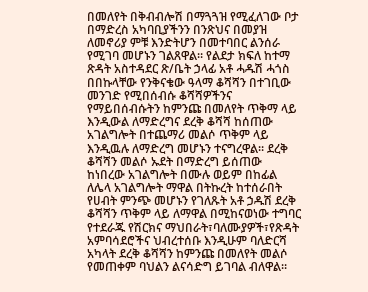በመለየት በቅብብሎሽ በማጓጓዝ የሚፈለገው ቦታ በማድረስ አካባቢያችንን በንጽህና በመያዝ ለመኖሪያ ምቹ እንድትሆን በመተባበር ልንሰራ የሚገባ መሆኑን ገልጸዋል። የልደታ ክፍለ ከተማ ጽዳት አስተዳደር ጽ/ቤት ኃላፊ አቶ ሓዱሽ ሓጎስ በበኩላቸው የንቅናቄው ዓላማ ቆሻሻን በተገቢው መንገድ የሚበሰብሱ ቆሻሻዎችንና የማይበሰብሱትን ከምንጩ በመለየት ጥቅማ ላይ እንዲውል ለማድረግና ደረቅ ቆሻሻ ከሰጠው አገልግሎት በተጨማሪ መልሶ ጥቅም ላይ እንዲዉሉ ለማድረግ መሆኑን ተናግረዋል። ደረቅ ቆሻሻን መልሶ ኡደት በማድረግ ይሰጠው ከነበረው አገልግሎት በሙሉ ወይም በከፊል ለሌላ አገልግሎት ማዋል በትኩረት ከተሰራበት የሀብት ምንጭ መሆኑን የገለጹት አቶ ኃዱሽ ደረቅ ቆሻሻን ጥቅም ላይ ለማዋል በሚከናወነው ተግባር የተደራጁ የሽርክና ማህበራት፣ባለሙያዎች፣የጽዳት አምባሳደሮችና ህብረተሰቡ እንዲሁም ባለድርሻ አካላት ደረቅ ቆሻሻን ከምንጩ በመለየት መልሶ የመጠቀም ባህልን ልናሳድግ ይገባል ብለዋል።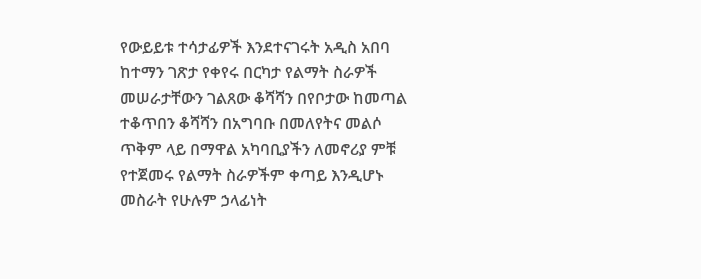የውይይቱ ተሳታፊዎች እንደተናገሩት አዲስ አበባ ከተማን ገጽታ የቀየሩ በርካታ የልማት ስራዎች መሠራታቸውን ገልጸው ቆሻሻን በየቦታው ከመጣል ተቆጥበን ቆሻሻን በአግባቡ በመለየትና መልሶ ጥቅም ላይ በማዋል አካባቢያችን ለመኖሪያ ምቹ የተጀመሩ የልማት ስራዎችም ቀጣይ እንዲሆኑ መስራት የሁሉም ኃላፊነት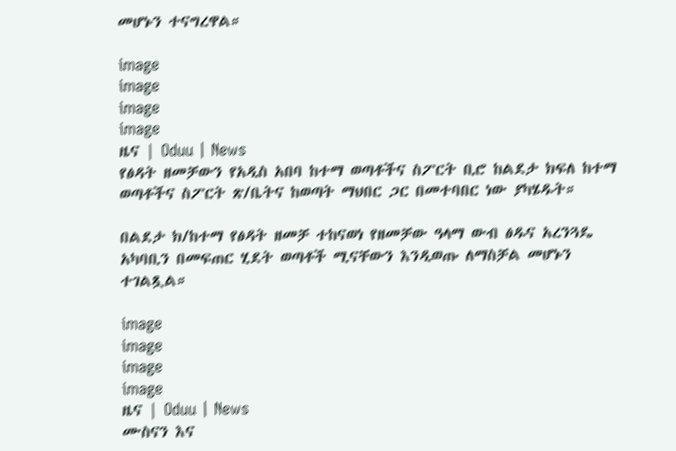መሆኑን ተናግረዋል።

image
image
image
image
ዜና | Oduu | News
የፅዳት ዘመቻውን የአዲስ አበባ ከተማ ወጣቶችና ስፖርት ቢሮ ከልደታ ክፍለ ከተማ ወጣቶችና ስፖርት ጽ/ቤትና ከወጣት ማህበር ጋር በመተባበር ነው ያካሄዱት።

በልደታ ክ/ከተማ የፅዳት ዘመቻ ተከናወነ የዘመቻው ዓላማ ውብ ፅዱና አረንጓዴ አካባቢን በመፍጠር ሂደት ወጣቶች ሚናቸውን እንዲወጡ ለማስቻል መሆኑን ተገልጿል።

image
image
image
image
ዜና | Oduu | News
ሙስናን እና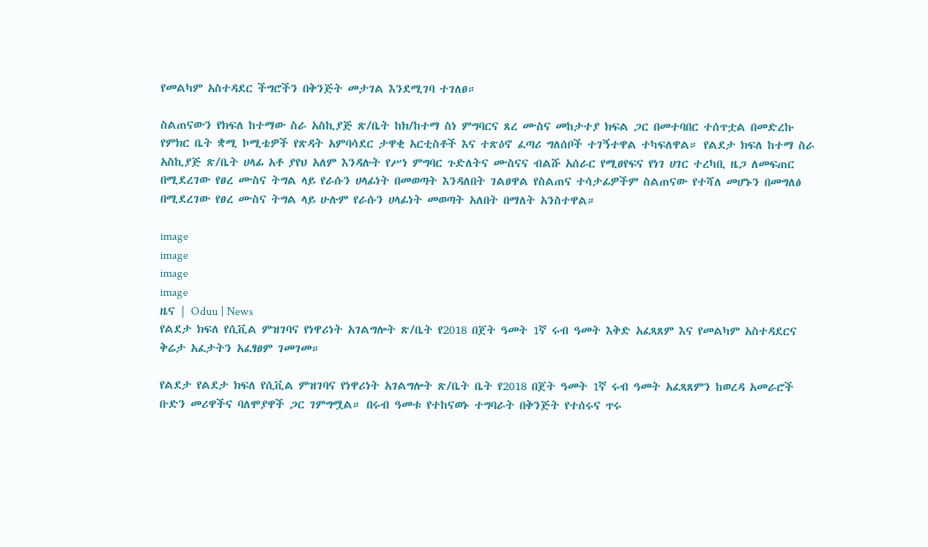የመልካም አስተዳደር ችግሮችን በቅንጅት መታገል እንደሚገባ ተገለፀ።

ስልጠናውን የክፍለ ከተማው ስራ አስኪያጅ ጽ/ቤት ከክ/ከተማ ስነ ምግባርና ጸረ ሙስና መከታተያ ክፍል ጋር በመተባበር ተሰጥቷል በመድረኩ የምክር ቤት ቋሚ ኮሚቴዎች የጽዳት አምባሳደር ታዋቂ አርቲስቶች እና ተጽዕኖ ፈጣሪ ግለሰቦች ተገኝተዋል ተካፍለዋል። የልደታ ክፍለ ከተማ ስራ አስኪያጅ ጽ/ቤት ሀላፊ አቶ ያየህ አለም እንዳሉት የሥነ ምግባር ጉድለትና ሙስናና ብልሹ አሰራር የሚፀየፍና የነገ ሀገር ተረካቢ ዜጋ ለመፍጠር በሚደረገው የፀረ ሙስና ትግል ላይ የራሱን ሀላፊነት በመወጣት እንዳለበት ገልፀዋል የስልጠና ተሳታፊዎችም ስልጠናው የተሻለ መሆኑን በመግለፅ በሚደረገው የፀረ ሙስና ትግል ላይ ሁሉም የራሱን ሀላፊነት መወጣት አለበት በማለት አንስተዋል።

image
image
image
image
ዜና | Oduu | News
የልደታ ክፍለ የሲቪል ምዝገባና የነዋሪነት አገልግሎት ጽ/ቤት የ2018 በጀት ዓመት 1ኛ ሩብ ዓመት እቅድ አፈጻጸም እና የመልካም አስተዳደርና ቅሬታ አፈታትን አፈፃፀም ገመገመ።

የልደታ የልደታ ክፍለ የሲቪል ምዝገባና የነዋሪነት አገልግሎት ጽ/ቤት ቤት የ2018 በጀት ዓመት 1ኛ ሩብ ዓመት አፈጻጸምን ከወረዳ አመራሮች ቡድን መሪዋችና ባለሞያዋች ጋር ገምግሟል። በሩብ ዓመቱ የተከናወኑ ተግባራት በቅንጅት የተሰሩና ጥሩ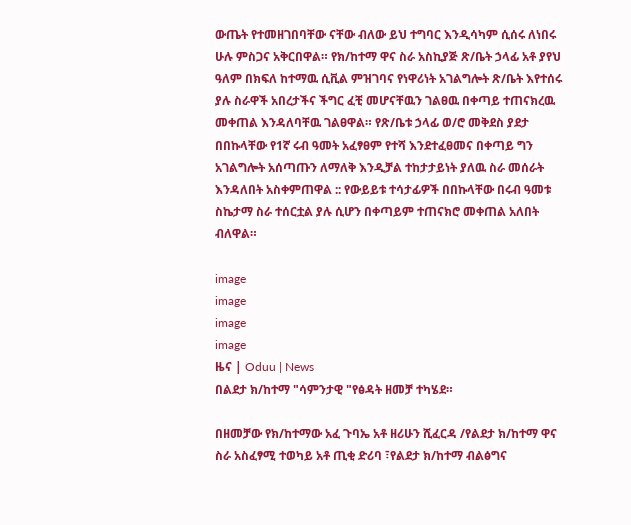ውጤት የተመዘገበባቸው ናቸው ብለው ይህ ተግባር እንዲሳካም ሲሰሩ ለነበሩ ሁሉ ምስጋና አቅርበዋል። የክ/ከተማ ዋና ስራ አስኪያጅ ጽ/ቤት ኃላፊ አቶ ያየህ ዓለም በክፍለ ከተማዉ ሲቪል ምዝገባና የነዋሪነት አገልግሎት ጽ/ቤት እየተሰሩ ያሉ ስራዋች አበረታችና ችግር ፈቺ መሆናቸዉን ገልፀዉ በቀጣይ ተጠናክረዉ መቀጠል እንዳለባቸዉ ገልፀዋል። የጽ/ቤቱ ኃላፊ ወ/ሮ መቅደስ ያደታ በበኩላቸው የ1ኛ ሩብ ዓመት አፈፃፀም የተሻ እንደተፈፀመና በቀጣይ ግን አገልግሎት አሰጣጡን ለማለቅ እንዲቻል ተከታታይነት ያለዉ ስራ መሰራት እንዳለበት አስቀምጠዋል :: የውይይቱ ተሳታፊዎች በበኩላቸው በሩብ ዓመቱ ስኬታማ ስራ ተሰርቷል ያሉ ሲሆን በቀጣይም ተጠናክሮ መቀጠል አለበት ብለዋል።

image
image
image
image
ዜና | Oduu | News
በልደታ ክ/ከተማ "ሳምንታዊ "የፅዳት ዘመቻ ተካሄደ።

በዘመቻው የክ/ከተማው አፈ ጉባኤ አቶ ዘሪሁን ሺፈርዳ /የልደታ ክ/ከተማ ዋና ስራ አስፈፃሚ ተወካይ አቶ ጢቂ ድሪባ ፣የልደታ ክ/ከተማ ብልፅግና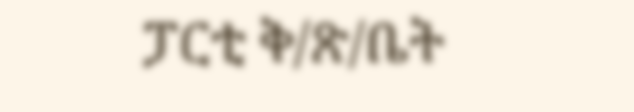ፓርቲ ቅ/ጽ/ቤት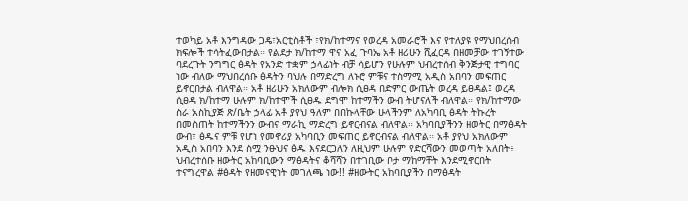ተወካይ አቶ እንግዳው ጋዴ፣አርቲስቶች ፣የክ/ከተማና የወረዳ አመራሮች እና የተለያዩ የማህበረሰብ ክፍሎች ተሳትፈውበታል። የልደታ ክ/ከተማ ዋና አፈ ጉባኤ አቶ ዘሪሁን ሺፈርዳ በዘመቻው ተገኝተው ባደረጉት ንግግር ፅዳት የአንድ ተቋም ኃላፊነት ብቻ ሳይሆን የሁሉም ህብረተሰብ ቅንጅታዊ ተግባር ነው ብለው ማህበረሰቡ ፅዳትን ባህሉ በማድረግ ለኑሮ ምቹና ተስማሚ አዲስ አበባን መፍጠር ይኖርበታል ብለዋል። አቶ ዘሪሁን አክለውም ብሎክ ሲፀዳ በድምር ውጤት ወረዳ ይፀዳል፤ ወረዳ ሲፀዳ ክ/ከተማ ሁሉም ክ/ከተሞች ሲፀዱ ደግሞ ከተማችን ውብ ትሆናለች ብለዋል። የክ/ከተማው ስራ አስኪያጅ ጽ/ቤት ኃላፊ አቶ ያየህ ዓለም በበኩላቸው ሁላችንም ለአካባቢ ፅዳት ትኩረት በመስጠት ከተማችንን ውብና ማራኪ ማድረግ ይኖርብናል ብለዋል። አካባቢያችንን ዘወትር በማፅዳት ውብ፣ ፅዱና ምቹ የሆነ የመኖሪያ አካባቢን መፍጠር ይኖርብናል ብለዋል። አቶ ያየህ አክለውም አዲስ አበባን እንደ ስሟ ንፁህና ፅዱ እናደርጋለን ለዚህም ሁሉም የድርሻውን መወጣት አለበት፥ ህብረተሰቡ ዘውትር አከባቢውን ማፅዳትና ቆሻሻን በተገቢው ቦታ ማከማቸት እንደሚኖርበት ተናግረዋል #ፅዳት የዘመናዊነት መገለጫ ነው!! #ዘውትር አከባቢያችን በማፅዳት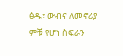ፅዱ፣ ውብና ለመኖሪያ ምቹ የሆነ ስፍራን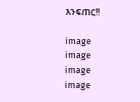እንፍጠር!!

image
image
image
image